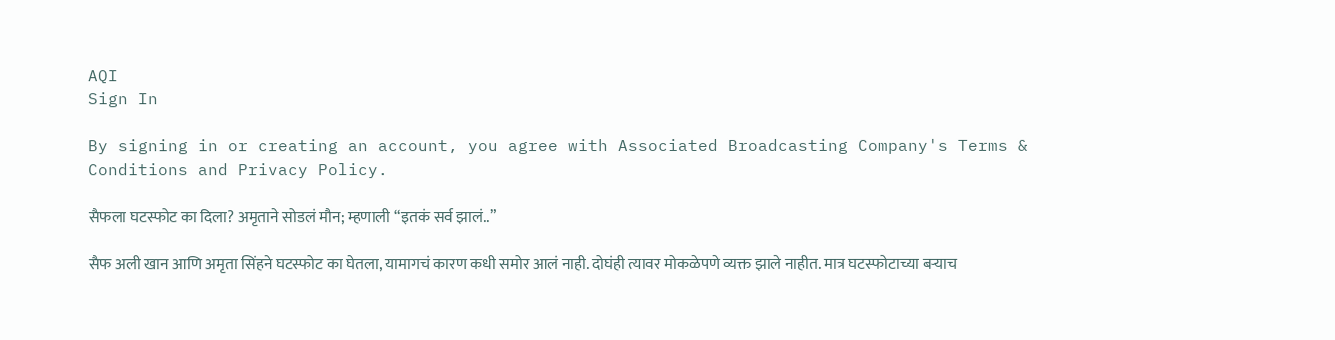AQI
Sign In

By signing in or creating an account, you agree with Associated Broadcasting Company's Terms & Conditions and Privacy Policy.

सैफला घटस्फोट का दिला? अमृताने सोडलं मौन; म्हणाली “इतकं सर्व झालं..”

सैफ अली खान आणि अमृता सिंहने घटस्फोट का घेतला, यामागचं कारण कधी समोर आलं नाही. दोघंही त्यावर मोकळेपणे व्यक्त झाले नाहीत. मात्र घटस्फोटाच्या बऱ्याच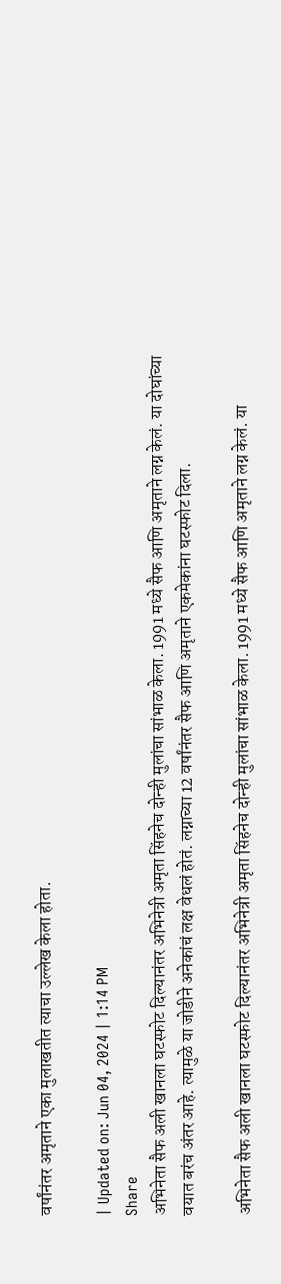वर्षांनंतर अमृताने एका मुलाखतीत त्याचा उल्लेख केला होता.

| Updated on: Jun 04, 2024 | 1:14 PM
Share
अभिनेता सैफ अली खानला घटस्फोट दिल्यानंतर अभिनेत्री अमृता सिंहनेच दोन्ही मुलांचा सांभाळ केला. 1991 मध्ये सैफ आणि अमृताने लग्न केलं. या दोघांच्या वयात बरंच अंतर आहे. त्यामुळे या जोडीने अनेकांचं लक्ष वेधलं होतं. लग्नाच्या 12 वर्षांनंतर सैफ आणि अमृताने एकमेकांना घटस्फोट दिला.

अभिनेता सैफ अली खानला घटस्फोट दिल्यानंतर अभिनेत्री अमृता सिंहनेच दोन्ही मुलांचा सांभाळ केला. 1991 मध्ये सैफ आणि अमृताने लग्न केलं. या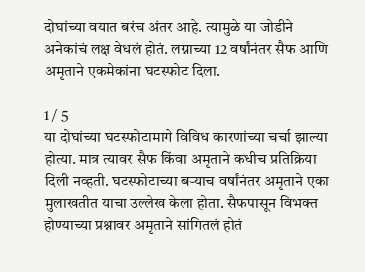दोघांच्या वयात बरंच अंतर आहे. त्यामुळे या जोडीने अनेकांचं लक्ष वेधलं होतं. लग्नाच्या 12 वर्षांनंतर सैफ आणि अमृताने एकमेकांना घटस्फोट दिला.

1 / 5
या दोघांच्या घटस्फोटामागे विविध कारणांच्या चर्चा झाल्या होत्या. मात्र त्यावर सैफ किंवा अमृताने कधीच प्रतिक्रिया दिली नव्हती. घटस्फोटाच्या बऱ्याच वर्षांनंतर अमृताने एका मुलाखतीत याचा उल्लेख केला होता. सैफपासून विभक्त होण्याच्या प्रश्नावर अमृताने सांगितलं होतं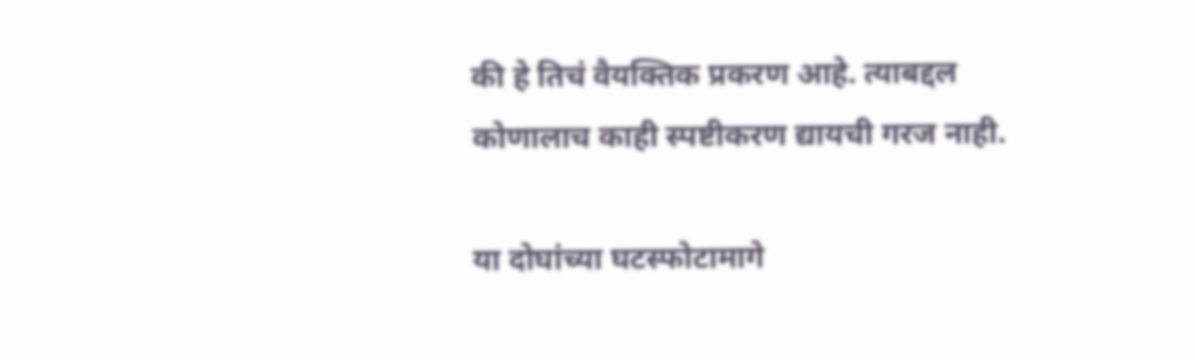की हे तिचं वैयक्तिक प्रकरण आहे. त्याबद्दल कोणालाच काही स्पष्टीकरण द्यायची गरज नाही.

या दोघांच्या घटस्फोटामागे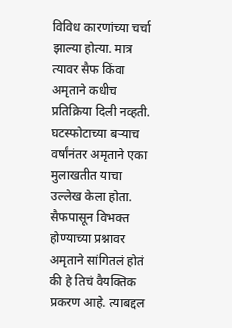विविध कारणांच्या चर्चा झाल्या होत्या. मात्र त्यावर सैफ किंवा अमृताने कधीच प्रतिक्रिया दिली नव्हती. घटस्फोटाच्या बऱ्याच वर्षांनंतर अमृताने एका मुलाखतीत याचा उल्लेख केला होता. सैफपासून विभक्त होण्याच्या प्रश्नावर अमृताने सांगितलं होतं की हे तिचं वैयक्तिक प्रकरण आहे. त्याबद्दल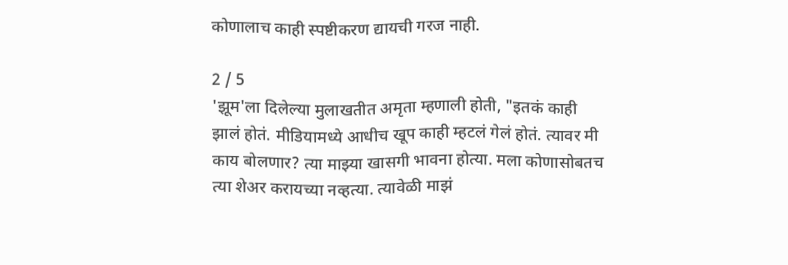कोणालाच काही स्पष्टीकरण द्यायची गरज नाही.

2 / 5
'झूम'ला दिलेल्या मुलाखतीत अमृता म्हणाली होती, "इतकं काही झालं होतं. मीडियामध्ये आधीच खूप काही म्हटलं गेलं होतं. त्यावर मी काय बोलणार? त्या माझ्या खासगी भावना होत्या. मला कोणासोबतच त्या शेअर करायच्या नव्हत्या. त्यावेळी माझं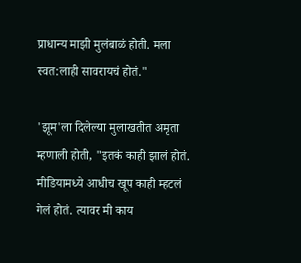प्राधान्य माझी मुलंबाळं होती. मला स्वत:लाही सावरायचं होतं."

'झूम'ला दिलेल्या मुलाखतीत अमृता म्हणाली होती, "इतकं काही झालं होतं. मीडियामध्ये आधीच खूप काही म्हटलं गेलं होतं. त्यावर मी काय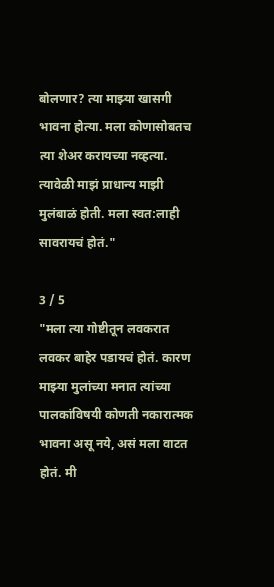बोलणार? त्या माझ्या खासगी भावना होत्या. मला कोणासोबतच त्या शेअर करायच्या नव्हत्या. त्यावेळी माझं प्राधान्य माझी मुलंबाळं होती. मला स्वत:लाही सावरायचं होतं."

3 / 5
"मला त्या गोष्टीतून लवकरात लवकर बाहेर पडायचं होतं. कारण माझ्या मुलांच्या मनात त्यांच्या पालकांविषयी कोणती नकारात्मक भावना असू नये, असं मला वाटत होतं. मी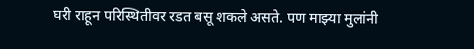घरी राहून परिस्थितीवर रडत बसू शकले असते. पण माझ्या मुलांनी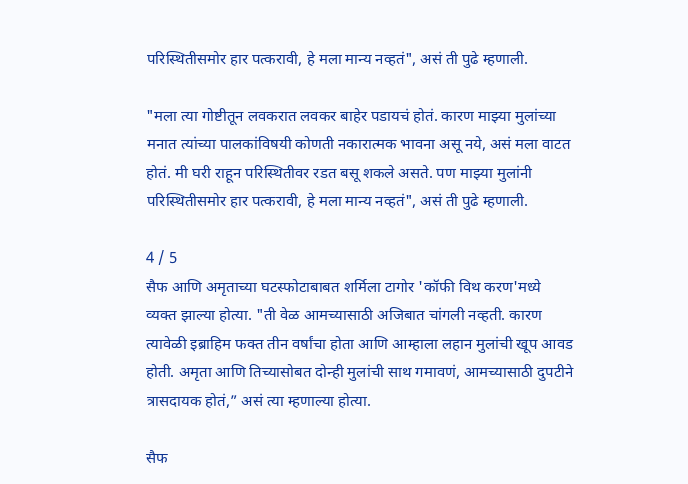परिस्थितीसमोर हार पत्करावी, हे मला मान्य नव्हतं", असं ती पुढे म्हणाली.

"मला त्या गोष्टीतून लवकरात लवकर बाहेर पडायचं होतं. कारण माझ्या मुलांच्या मनात त्यांच्या पालकांविषयी कोणती नकारात्मक भावना असू नये, असं मला वाटत होतं. मी घरी राहून परिस्थितीवर रडत बसू शकले असते. पण माझ्या मुलांनी परिस्थितीसमोर हार पत्करावी, हे मला मान्य नव्हतं", असं ती पुढे म्हणाली.

4 / 5
सैफ आणि अमृताच्या घटस्फोटाबाबत शर्मिला टागोर 'कॉफी विथ करण'मध्ये व्यक्त झाल्या होत्या. "ती वेळ आमच्यासाठी अजिबात चांगली नव्हती. कारण त्यावेळी इब्राहिम फक्त तीन वर्षांचा होता आणि आम्हाला लहान मुलांची खूप आवड होती. अमृता आणि तिच्यासोबत दोन्ही मुलांची साथ गमावणं, आमच्यासाठी दुपटीने त्रासदायक होतं,” असं त्या म्हणाल्या होत्या.

सैफ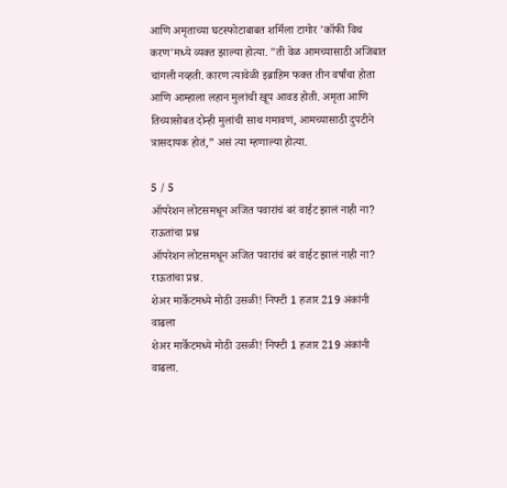आणि अमृताच्या घटस्फोटाबाबत शर्मिला टागोर 'कॉफी विथ करण'मध्ये व्यक्त झाल्या होत्या. "ती वेळ आमच्यासाठी अजिबात चांगली नव्हती. कारण त्यावेळी इब्राहिम फक्त तीन वर्षांचा होता आणि आम्हाला लहान मुलांची खूप आवड होती. अमृता आणि तिच्यासोबत दोन्ही मुलांची साथ गमावणं, आमच्यासाठी दुपटीने त्रासदायक होतं,” असं त्या म्हणाल्या होत्या.

5 / 5
ऑपरेशन लोटसमधून अजित पवारांचं बरं वाईट झालं नाही ना? राऊतांचा प्रश्न
ऑपरेशन लोटसमधून अजित पवारांचं बरं वाईट झालं नाही ना? राऊतांचा प्रश्न.
शेअर मार्केटमध्ये मोठी उसळी! निफ्टी 1 हजार 219 अंकांनी वाढला
शेअर मार्केटमध्ये मोठी उसळी! निफ्टी 1 हजार 219 अंकांनी वाढला.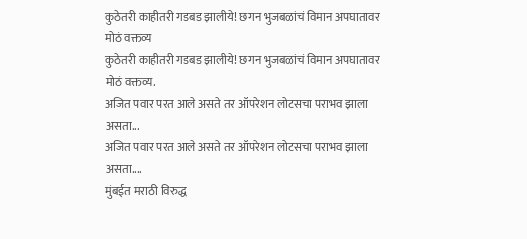कुठेतरी काहीतरी गडबड झालीये! छगन भुजबळांचं विमान अपघातावर मोठं वक्तव्य
कुठेतरी काहीतरी गडबड झालीये! छगन भुजबळांचं विमान अपघातावर मोठं वक्तव्य.
अजित पवार परत आले असते तर ऑपरेशन लोटसचा पराभव झाला असता...
अजित पवार परत आले असते तर ऑपरेशन लोटसचा पराभव झाला असता....
मुंबईत मराठी विरुद्ध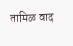तामिळ वाद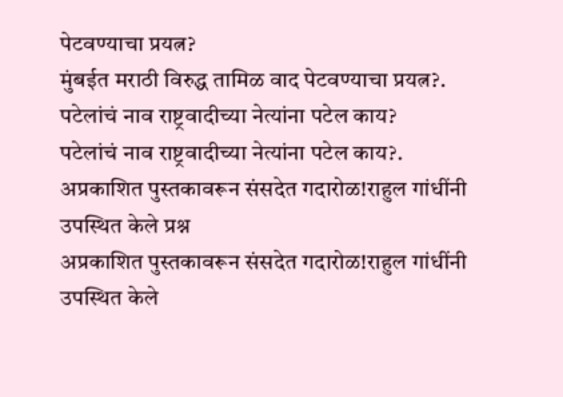पेटवण्याचा प्रयत्न?
मुंबईत मराठी विरुद्ध तामिळ वाद पेटवण्याचा प्रयत्न?.
पटेलांचं नाव राष्ट्रवादीच्या नेत्यांना पटेल काय?
पटेलांचं नाव राष्ट्रवादीच्या नेत्यांना पटेल काय?.
अप्रकाशित पुस्तकावरून संसदेत गदारोळ!राहुल गांधींनी उपस्थित केले प्रश्न
अप्रकाशित पुस्तकावरून संसदेत गदारोळ!राहुल गांधींनी उपस्थित केले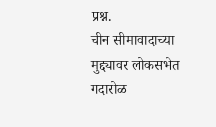प्रश्न.
चीन सीमावादाच्या मुद्द्यावर लोकसभेत गदारोळ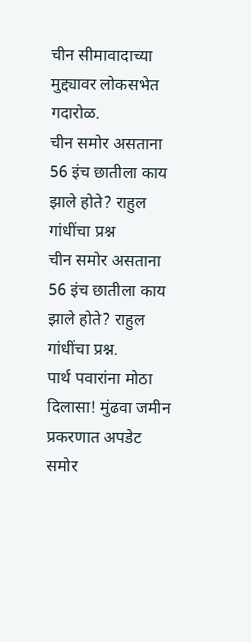चीन सीमावादाच्या मुद्द्यावर लोकसभेत गदारोळ.
चीन समोर असताना 56 इंच छातीला काय झाले होते? राहुल गांधींचा प्रश्न
चीन समोर असताना 56 इंच छातीला काय झाले होते? राहुल गांधींचा प्रश्न.
पार्थ पवारांना मोठा दिलासा! मुंढवा जमीन प्रकरणात अपडेट समोर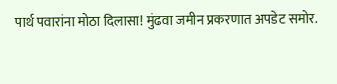पार्थ पवारांना मोठा दिलासा! मुंढवा जमीन प्रकरणात अपडेट समोर.